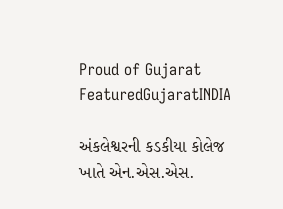Proud of Gujarat
FeaturedGujaratINDIA

અંકલેશ્વરની કડકીયા કોલેજ ખાતે એન.એસ.એસ.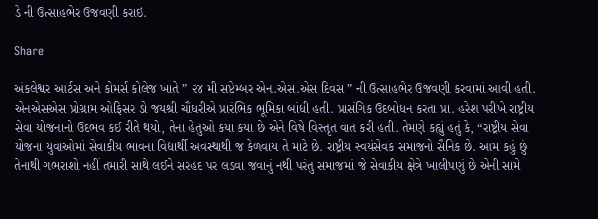ડે ની ઉત્સાહભેર ઉજવણી કરાઇ.

Share

અંકલેશ્વર આર્ટસ અને કોમર્સ કોલેજ ખાતે ” ૨૪ મી સપ્ટેમ્બર એન.એસ.એસ દિવસ ” ની ઉત્સાહભેર ઉજવણી કરવામાં આવી હતી. એનએસએસ પ્રોગ્રામ ઓફિસર ડો જયશ્રી ચૌધરીએ પ્રારંભિક ભૂમિકા બાંધી હતી. પ્રાસંગિક ઉદબોધન કરતા પ્રા. હરેશ પરીખે રાષ્ટ્રીય સેવા યોજનાનો ઉદભવ કઈ રીતે થયો, તેના હેતુઓ કયા કયા છે એને વિષે વિસ્તૃત વાત કરી હતી. તેમણે કહ્યું હતું કે, “રાષ્ટ્રીય સેવા યોજના યુવાઓમાં સેવાકીય ભાવના વિદ્યાર્થી અવસ્થાથી જ કેળવાય તે માટે છે. રાષ્ટ્રીય સ્વયંસેવક સમાજનો સૈનિક છે. આમ કહું છું તેનાથી ગભરાશો નહીં તમારી સાથે લઈને સરહદ પર લડવા જવાનું નથી પરંતુ સમાજમાં જે સેવાકીય ક્ષેત્રે ખાલીપણું છે એની સામે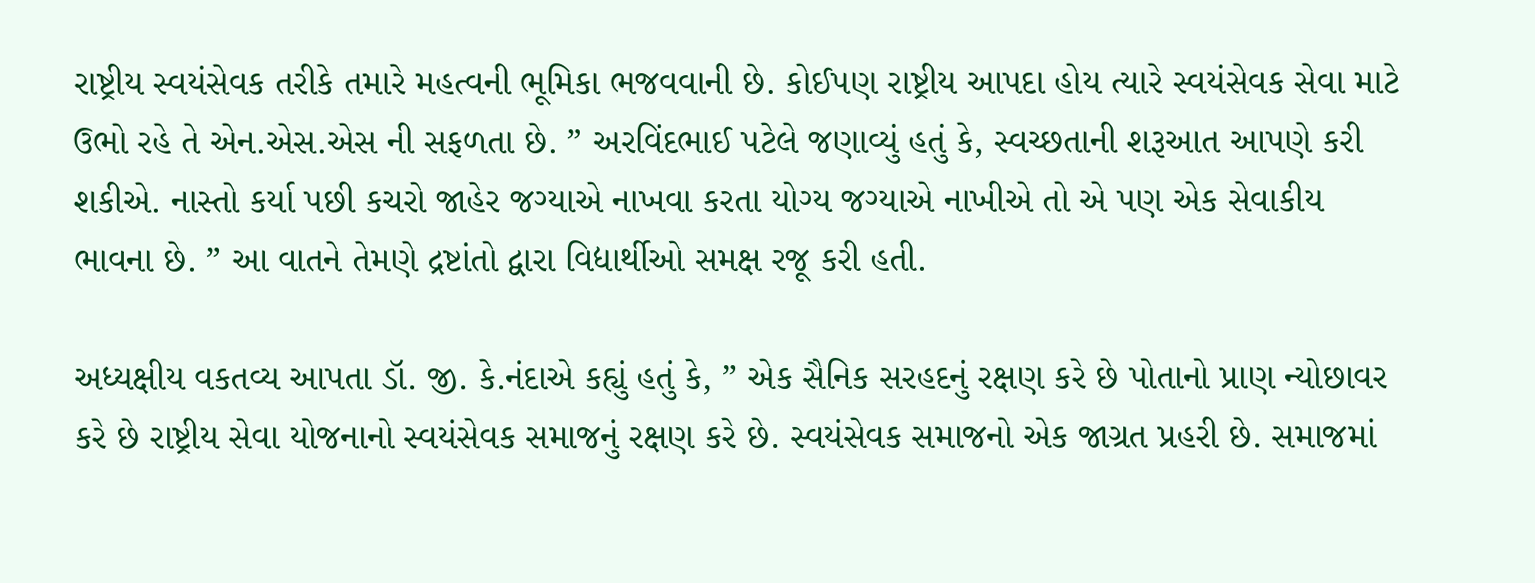રાષ્ટ્રીય સ્વયંસેવક તરીકે તમારે મહત્વની ભૂમિકા ભજવવાની છે. કોઈપણ રાષ્ટ્રીય આપદા હોય ત્યારે સ્વયંસેવક સેવા માટે ઉભો રહે તે એન.એસ.એસ ની સફળતા છે. ” અરવિંદભાઈ પટેલે જણાવ્યું હતું કે, સ્વચ્છતાની શરૂઆત આપણે કરી શકીએ. નાસ્તો કર્યા પછી કચરો જાહેર જગ્યાએ નાખવા કરતા યોગ્ય જગ્યાએ નાખીએ તો એ પણ એક સેવાકીય ભાવના છે. ” આ વાતને તેમણે દ્રષ્ટાંતો દ્વારા વિદ્યાર્થીઓ સમક્ષ રજૂ કરી હતી.

અધ્યક્ષીય વકતવ્ય આપતા ડૉ. જી. કે.નંદાએ કહ્યું હતું કે, ” એક સૈનિક સરહદનું રક્ષણ કરે છે પોતાનો પ્રાણ ન્યોછાવર કરે છે રાષ્ટ્રીય સેવા યોજનાનો સ્વયંસેવક સમાજનું રક્ષણ કરે છે. સ્વયંસેવક સમાજનો એક જાગ્રત પ્રહરી છે. સમાજમાં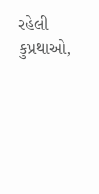રહેલી કુપ્રથાઓ,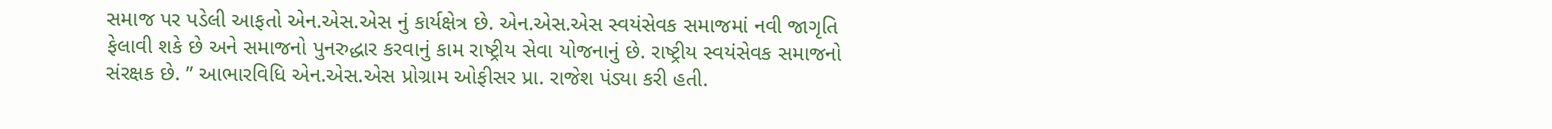સમાજ પર પડેલી આફતો એન.એસ.એસ નું કાર્યક્ષેત્ર છે. એન.એસ.એસ સ્વયંસેવક સમાજમાં નવી જાગૃતિ ફેલાવી શકે છે અને સમાજનો પુનરુદ્ધાર કરવાનું કામ રાષ્ટ્રીય સેવા યોજનાનું છે. રાષ્ટ્રીય સ્વયંસેવક સમાજનો સંરક્ષક છે. ” આભારવિધિ એન.એસ.એસ પ્રોગ્રામ ઓફીસર પ્રા. રાજેશ પંડ્યા કરી હતી.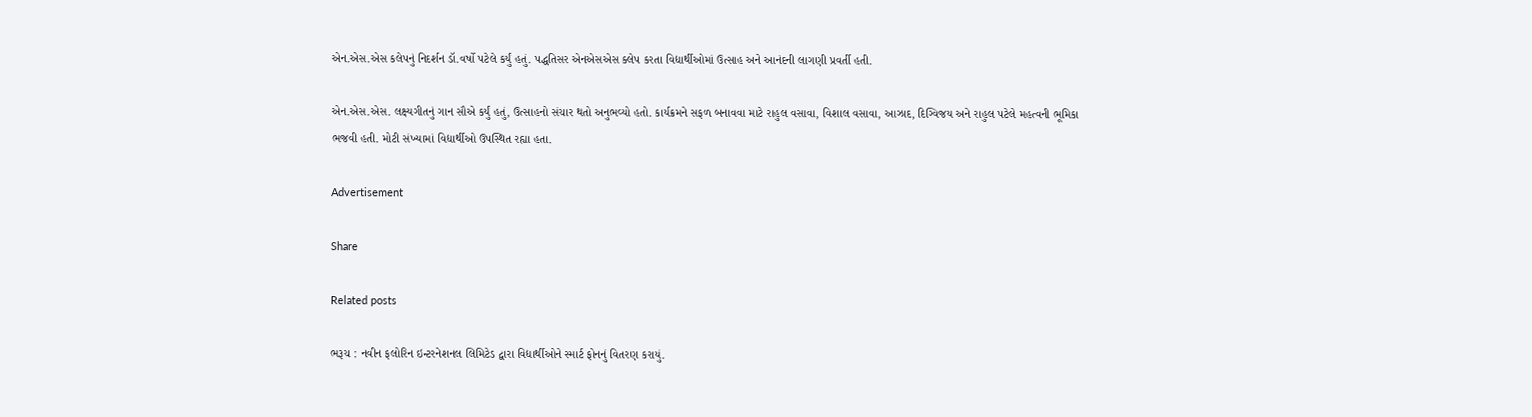એન.એસ.એસ કલેપનું નિદર્શન ડૉ.વર્ષો પટેલે કર્યું હતું. પદ્ધતિસર એનએસએસ ક્લેપ કરતા વિદ્યાર્થીઓમાં ઉત્સાહ અને આનંદની લાગણી પ્રવર્તી હતી.

એન.એસ.એસ. લક્ષ્યગીતનું ગાન સૌએ કર્યું હતું, ઉત્સાહનો સંચાર થતો અનુભવ્યો હતો. કાર્યક્રમને સફળ બનાવવા માટે રાહુલ વસાવા, વિશાલ વસાવા, આઝાદ, દિગ્વિજય અને રાહુલ પટેલે મહત્વની ભૂમિકા ભજવી હતી. મોટી સંખ્યામાં વિદ્યાર્થીઓ ઉપસ્થિત રહ્યા હતા.

Advertisement

Share

Related posts

ભરૂચ : નવીન ફલોરિન ઇન્ટરનેશનલ લિમિટેડ દ્વારા વિદ્યાર્થીઓને સ્માર્ટ ફોનનું વિતરણ કરાયું.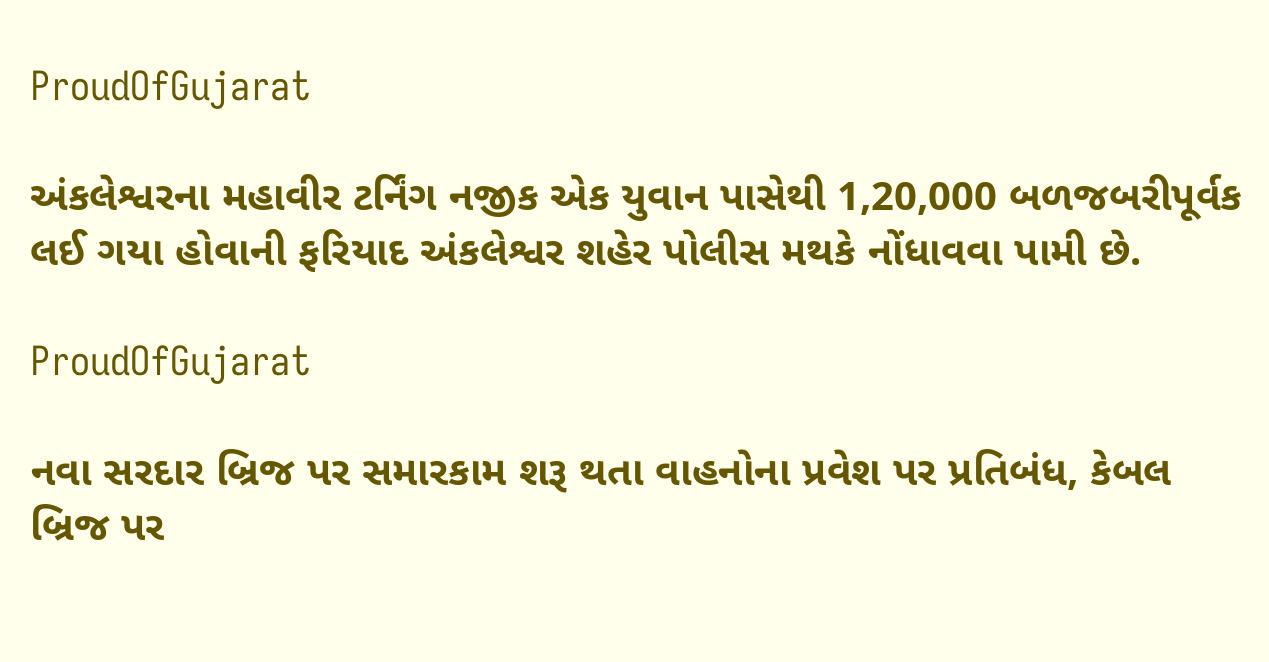ProudOfGujarat

અંકલેશ્વરના મહાવીર ટર્નિંગ નજીક એક યુવાન પાસેથી 1,20,000 બળજબરીપૂર્વક લઈ ગયા હોવાની ફરિયાદ અંકલેશ્વર શહેર પોલીસ મથકે નોંધાવવા પામી છે.

ProudOfGujarat

નવા સરદાર બ્રિજ પર સમારકામ શરૂ થતા વાહનોના પ્રવેશ પર પ્રતિબંધ, કેબલ બ્રિજ પર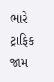ભારે ટ્રાફિક જામ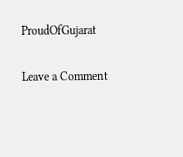ProudOfGujarat

Leave a Comment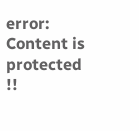error: Content is protected !!